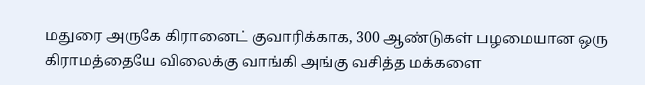மதுரை அருகே கிரானைட் குவாரிக்காக, 300 ஆண்டுகள் பழமையான ஒரு கிராமத்தையே விலைக்கு வாங்கி அங்கு வசித்த மக்களை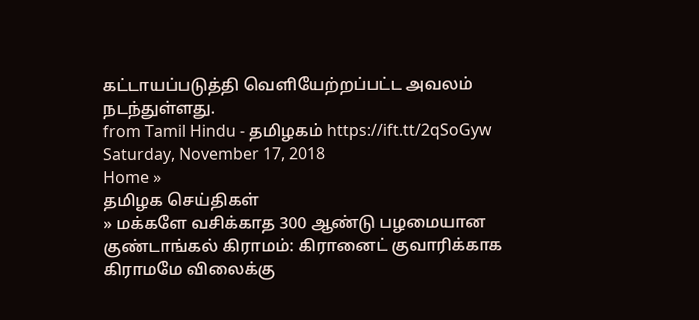கட்டாயப்படுத்தி வெளியேற்றப்பட்ட அவலம் நடந்துள்ளது.
from Tamil Hindu - தமிழகம் https://ift.tt/2qSoGyw
Saturday, November 17, 2018
Home »
தமிழக செய்திகள்
» மக்களே வசிக்காத 300 ஆண்டு பழமையான குண்டாங்கல் கிராமம்: கிரானைட் குவாரிக்காக கிராமமே விலைக்கு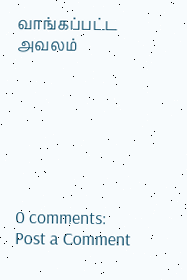வாங்கப்பட்ட அவலம்







0 comments:
Post a Comment